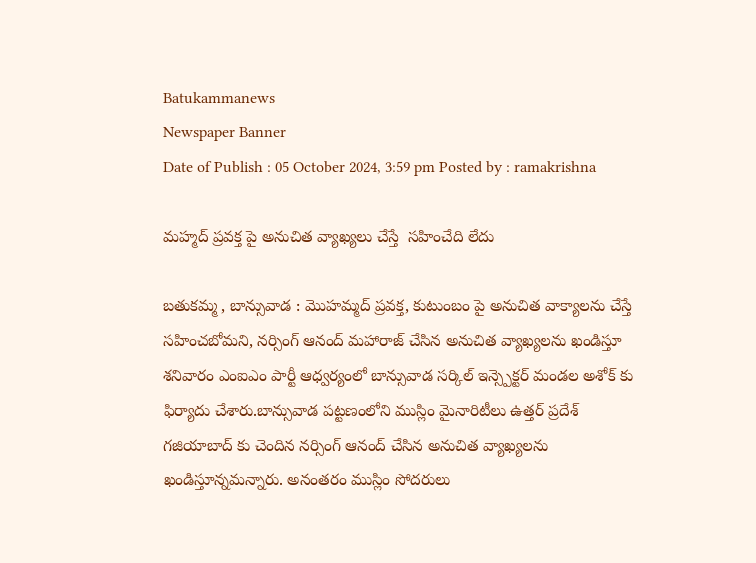Batukammanews
Newspaper Banner
Date of Publish : 05 October 2024, 3:59 pm Posted by : ramakrishna

మహ్మద్ ప్రవక్త పై అనుచిత వ్యాఖ్యలు చేస్తే  సహించేది లేదు

బతుకమ్మ , బాన్సువాడ : మొహమ్మద్ ప్రవక్త, కుటుంబం పై అనుచిత వాక్యాలను చేస్తే సహించబోమని, నర్సింగ్ ఆనంద్ మహారాజ్ చేసిన అనుచిత వ్యాఖ్యలను ఖండిస్తూ శనివారం ఎంఐఎం పార్టీ ఆధ్వర్యంలో బాన్సువాడ సర్కిల్ ఇన్స్పెక్టర్ మండల అశోక్ కు ఫిర్యాదు చేశారు.బాన్సువాడ పట్టణంలోని ముస్లిం మైనారిటీలు ఉత్తర్ ప్రదేశ్ గజియాబాద్ కు చెందిన నర్సింగ్ ఆనంద్ చేసిన అనుచిత వ్యాఖ్యలను ఖండిస్తూన్నమన్నారు. అనంతరం ముస్లిం సోదరులు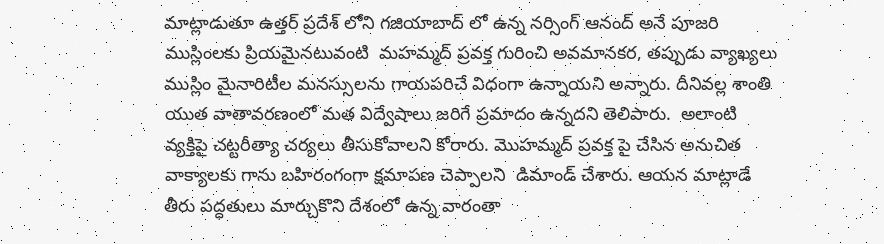మాట్లాడుతూ ఉత్తర్ ప్రదేశ్ లోని గజియాబాద్ లో ఉన్న నర్సింగ్ ఆనంద్ అనే పూజరి ముస్లింలకు ప్రియమైనటువంటి  మహమ్మద్ ప్రవక్త గురించి అవమానకర, తప్పుడు వ్యాఖ్యలు ముస్లిం మైనారిటీల మనస్సులను గాయపరిచే విధంగా ఉన్నాయని అన్నారు. దీనివల్ల శాంతి యుత వాతావరణంలో మత విద్వేషాలు జరిగే ప్రమాదం ఉన్నదని తెలిపారు.  అలాంటి వ్యక్తిపై చట్టరీత్యా చర్యలు తీసుకోవాలని కోరారు. మొహమ్మద్ ప్రవక్త పై చేసిన అనుచిత వాక్యాలకు గాను బహిరంగంగా క్షమాపణ చెప్పాలని  డిమాండ్ చేశారు. ఆయన మాట్లాడే తీరు పద్ధతులు మార్చుకొని దేశంలో ఉన్న వారంతా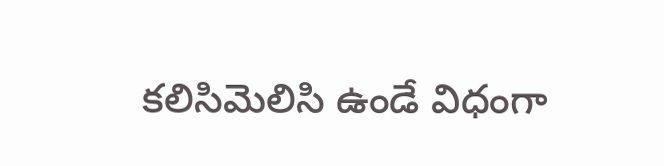కలిసిమెలిసి ఉండే విధంగా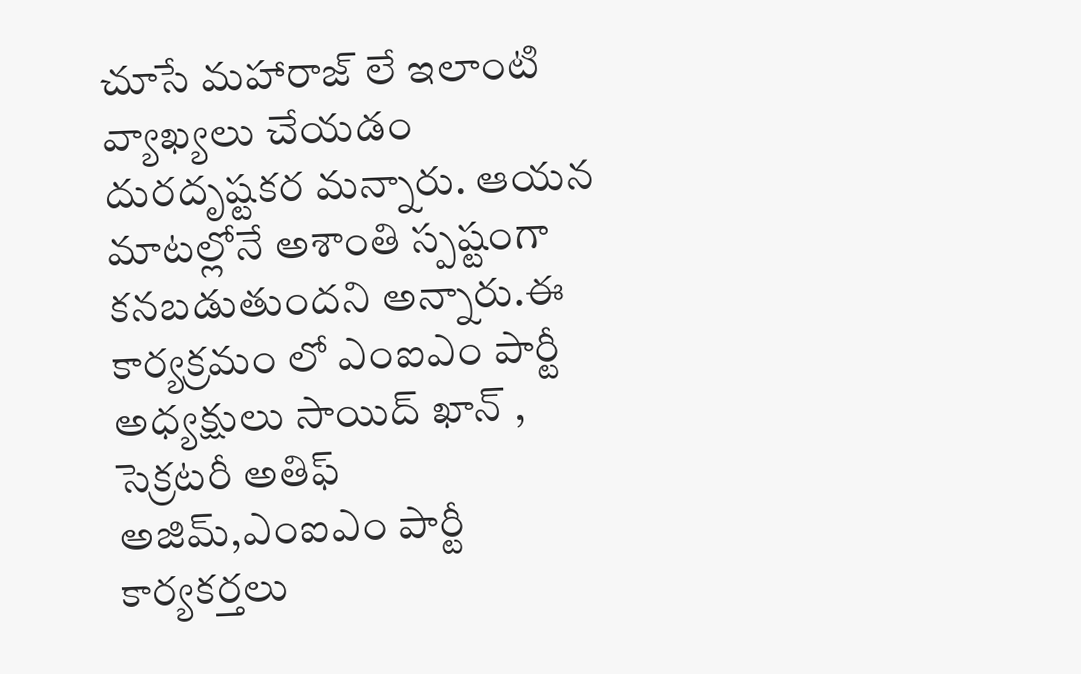చూసే మహారాజ్ లే ఇలాంటి వ్యాఖ్యలు చేయడం దురదృష్టకర మన్నారు. ఆయన మాటల్లోనే అశాంతి స్పష్టంగా కనబడుతుందని అన్నారు.ఈ కార్యక్రమం లో ఎంఐఎం పార్టీ అధ్యక్షులు సాయిద్ ఖాన్ , సెక్రటరీ అతిఫ్ అజిమ్,ఎంఐఎం పార్టీ కార్యకర్తలు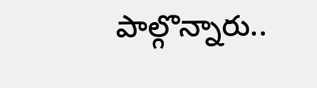పాల్గొన్నారు..